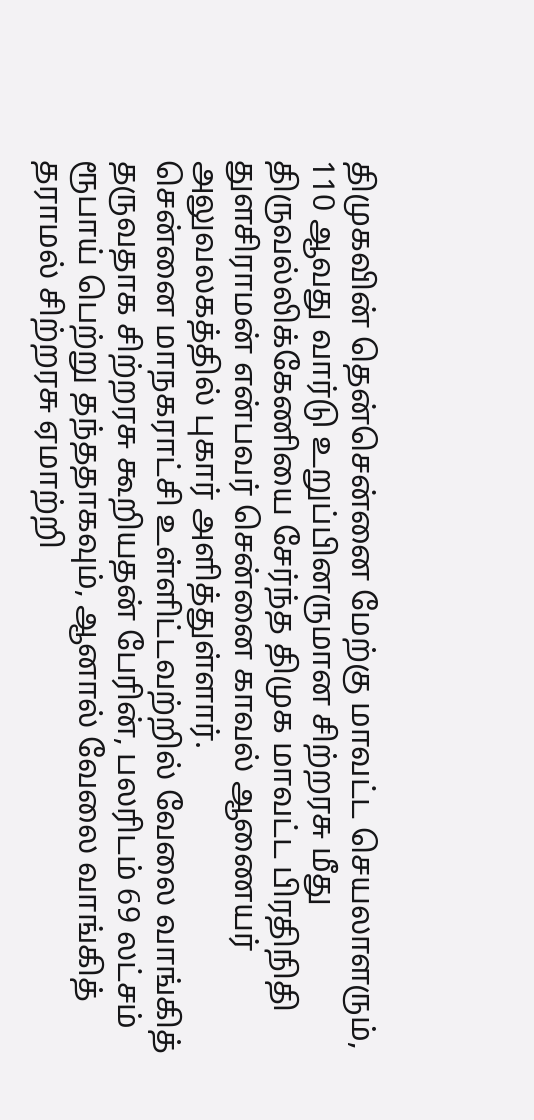திமுகவின் தென்சென்னை மேற்கு மாவட்ட செயலாளரும், 110 ஆவது வார்டு உறுப்பினருமான சிற்றரசு மீது திருவல்லிக்கேணியை சேர்ந்த திமுக மாவட்ட பிரதிநிதி துளசிராமன் என்பவர் சென்னை காவல் ஆணையர் அலுவலகத்தில் புகார் அளித்துள்ளார்.
சென்னை மாநகராட்சி உள்ளிட்டவற்றில் வேலை வாங்கித் தருவதாக சிற்றரசு கூறியதன் பேரின், பலரிடம் 69 லட்சம் ரூபாய் பெற்று தந்ததாகவும், ஆனால் வேலை வாங்கித் தராமல் சிற்றரசு ஏமாற்றி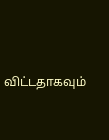விட்டதாகவும்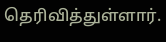தெரிவித்துள்ளார்.